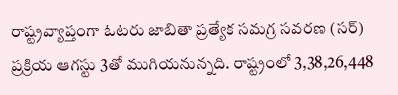రాష్ట్రవ్యాప్తంగా ఓటరు జాబితా ప్రత్యేక సమగ్ర సవరణ (సర్) ప్రక్రియ ఆగస్టు 3తో ముగియనున్నది. రాష్ట్రంలో 3,38,26,448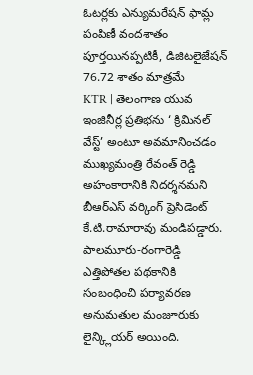ఓటర్లకు ఎన్యుమరేషన్ ఫామ్ల పంపిణీ వందశాతం పూర్తయినప్పటికీ, డిజిటలైజేషన్ 76.72 శాతం మాత్రమే
KTR | తెలంగాణ యువ ఇంజినీర్ల ప్రతిభను ‘ క్రిమినల్ వేస్ట్’ అంటూ అవమానించడం ముఖ్యమంత్రి రేవంత్ రెడ్డి అహంకారానికి నిదర్శనమని బీఆర్ఎస్ వర్కింగ్ ప్రెసిడెంట్ కే.టి.రామారావు మండిపడ్డారు.
పాలమూరు-రంగారెడ్డి ఎత్తిపోతల పథకానికి సంబంధించి పర్యావరణ అనుమతుల మంజూరుకు లైన్క్లియర్ అయింది.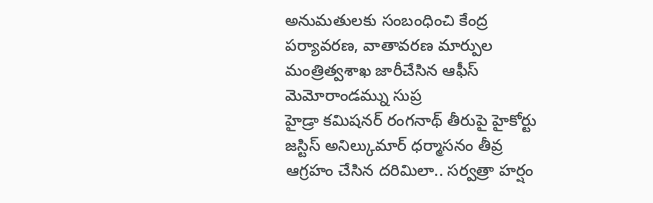అనుమతులకు సంబంధించి కేంద్ర పర్యావరణ, వాతావరణ మార్పుల మంత్రిత్వశాఖ జారీచేసిన ఆఫీస్ మెమోరాండమ్ను సుప్ర
హైడ్రా కమిషనర్ రంగనాథ్ తీరుపై హైకోర్టు జస్టిస్ అనిల్కుమార్ ధర్మాసనం తీవ్ర ఆగ్రహం చేసిన దరిమిలా.. సర్వత్రా హర్షం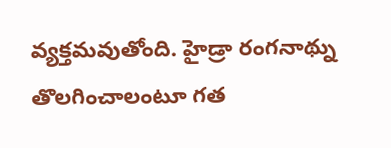వ్యక్తమవుతోంది. హైడ్రా రంగనాథ్ను తొలగించాలంటూ గత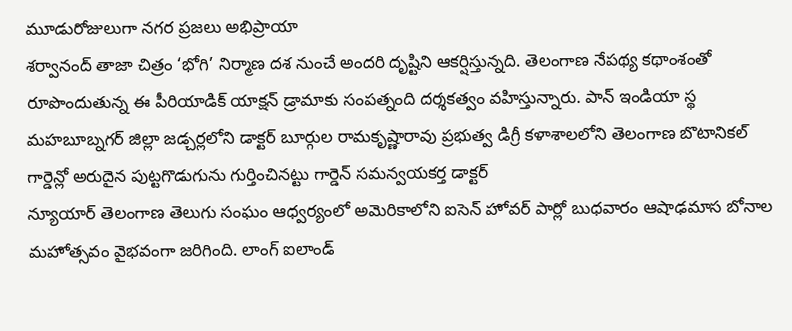మూడురోజులుగా నగర ప్రజలు అభిప్రాయా
శర్వానంద్ తాజా చిత్రం ‘భోగి’ నిర్మాణ దశ నుంచే అందరి దృష్టిని ఆకర్షిస్తున్నది. తెలంగాణ నేపథ్య కథాంశంతో రూపొందుతున్న ఈ పీరియాడిక్ యాక్షన్ డ్రామాకు సంపత్నంది దర్శకత్వం వహిస్తున్నారు. పాన్ ఇండియా స్థ
మహబూబ్నగర్ జిల్లా జడ్చర్లలోని డాక్టర్ బూర్గుల రామకృష్ణారావు ప్రభుత్వ డిగ్రీ కళాశాలలోని తెలంగాణ బొటానికల్ గార్డెన్లో అరుదైన పుట్టగొడుగును గుర్తించినట్టు గార్డెన్ సమన్వయకర్త డాక్టర్
న్యూయార్ తెలంగాణ తెలుగు సంఘం ఆధ్వర్యంలో అమెరికాలోని ఐసెన్ హోవర్ పార్లో బుధవారం ఆషాఢమాస బోనాల మహోత్సవం వైభవంగా జరిగింది. లాంగ్ ఐలాండ్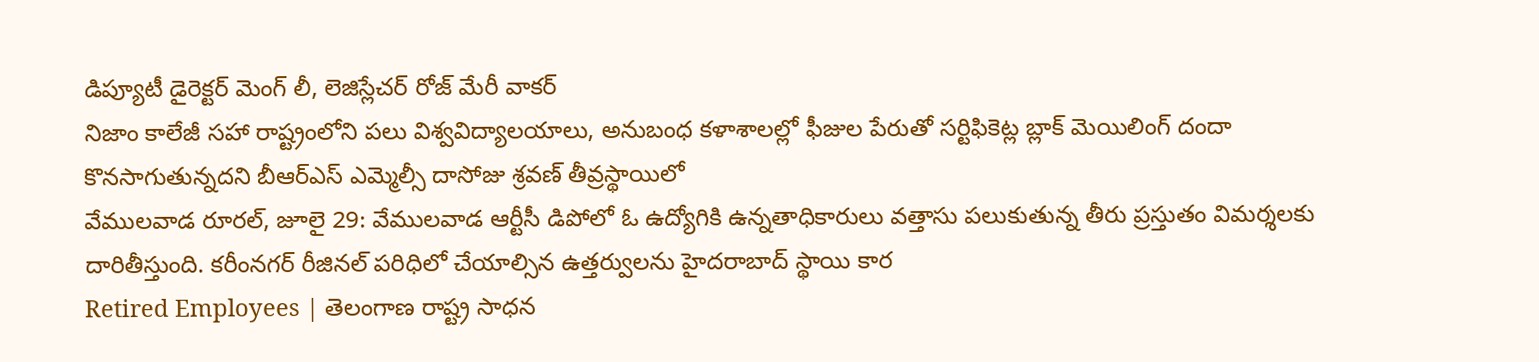డిప్యూటీ డైరెక్టర్ మెంగ్ లీ, లెజిస్లేచర్ రోజ్ మేరీ వాకర్
నిజాం కాలేజీ సహా రాష్ట్రంలోని పలు విశ్వవిద్యాలయాలు, అనుబంధ కళాశాలల్లో ఫీజుల పేరుతో సర్టిఫికెట్ల బ్లాక్ మెయిలింగ్ దందా కొనసాగుతున్నదని బీఆర్ఎస్ ఎమ్మెల్సీ దాసోజు శ్రవణ్ తీవ్రస్థాయిలో
వేములవాడ రూరల్, జూలై 29: వేములవాడ ఆర్టీసీ డిపోలో ఓ ఉద్యోగికి ఉన్నతాధికారులు వత్తాసు పలుకుతున్న తీరు ప్రస్తుతం విమర్శలకు దారితీస్తుంది. కరీంనగర్ రీజినల్ పరిధిలో చేయాల్సిన ఉత్తర్వులను హైదరాబాద్ స్థాయి కార
Retired Employees | తెలంగాణ రాష్ట్ర సాధన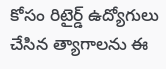కోసం రిటైర్డ్ ఉద్యోగులు చేసిన త్యాగాలను ఈ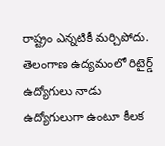రాష్ట్రం ఎన్నటికీ మర్చిపోదు. తెలంగాణ ఉద్యమంలో రిటైర్డ్ ఉద్యోగులు నాడు ఉద్యోగులుగా ఉంటూ కీలక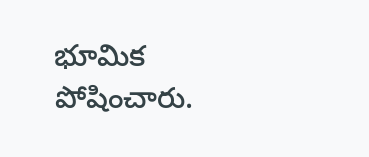భూమిక పోషించారు.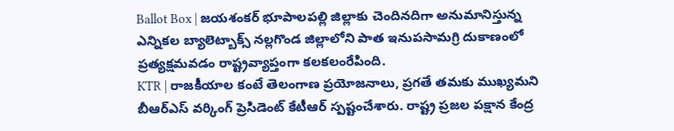Ballot Box | జయశంకర్ భూపాలపల్లి జిల్లాకు చెందినదిగా అనుమానిస్తున్న ఎన్నికల బ్యాలెట్బాక్స్ నల్లగొండ జిల్లాలోని పాత ఇనుపసామగ్రి దుకాణంలో ప్రత్యక్షమవడం రాష్ట్రవ్యాప్తంగా కలకలంరేపింది.
KTR | రాజకీయాల కంటే తెలంగాణ ప్రయోజనాలు, ప్రగతే తమకు ముఖ్యమని బీఆర్ఎస్ వర్కింగ్ ప్రెసిడెంట్ కేటీఆర్ స్పష్టంచేశారు. రాష్ట్ర ప్రజల పక్షాన కేంద్ర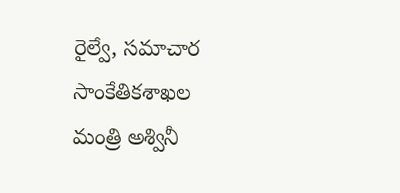రైల్వే, సమాచార సాంకేతికశాఖల మంత్రి అశ్వినీ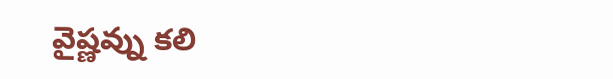వైష్ణవ్ను కలి